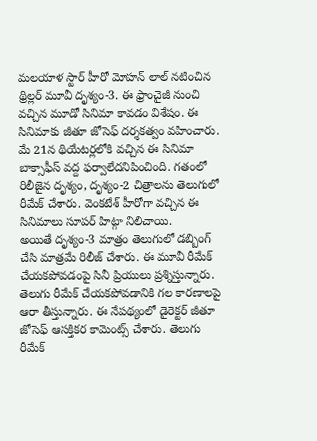మలయాళ స్టార్ హీరో మోహన్ లాల్ నటించిన థ్రిల్లర్ మూవీ దృశ్యం-3. ఈ ఫ్రాంచైజీ నుంచి వచ్చిన మూడో సినిమా కావడం విశేషం. ఈ సినిమాకు జీతూ జోసెఫ్ దర్శకత్వం వహించారు. మే 21న థియేటర్లలోకి వచ్చిన ఈ సినిమా బాక్సాఫీస్ వద్ద ఫర్వాలేదనిపించింది. గతంలో రిలీజైన దృశ్యం, దృశ్యం-2 చిత్రాలను తెలుగులో రీమేక్ చేశారు. వెంకటేశ్ హీరోగా వచ్చిన ఈ సినిమాలు సూపర్ హిట్గా నిలిచాయి.
అయితే దృశ్యం-3 మాత్రం తెలుగులో డబ్బింగ్ చేసి మాత్రమే రిలీజ్ చేశారు. ఈ మూవీ రీమేక్ చేయకపోవడంపై సినీ ప్రియులు ప్రశ్నిస్తున్నారు. తెలుగు రీమేక్ చేయకపోవడానికి గల కారణాలపై ఆరా తీస్తున్నారు. ఈ నేపథ్యంలో డైరెక్టర్ జీతూ జోసెఫ్ ఆసక్తికర కామెంట్స్ చేశారు. తెలుగు రీమేక్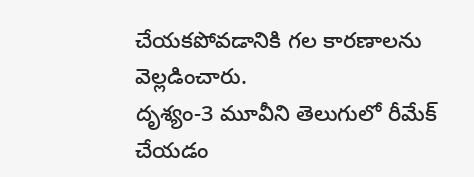చేయకపోవడానికి గల కారణాలను వెల్లడించారు.
దృశ్యం-3 మూవీని తెలుగులో రీమేక్ చేయడం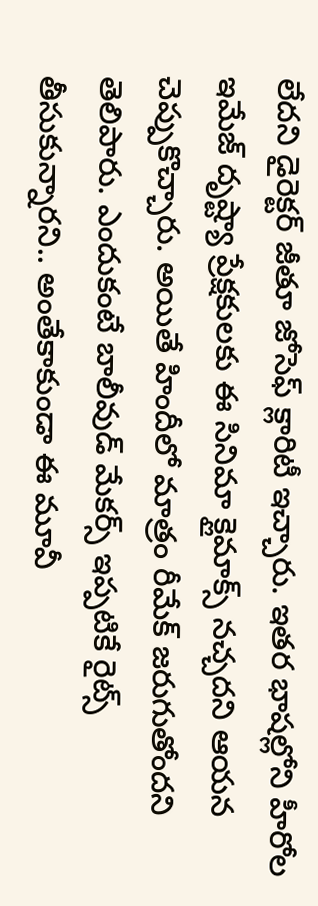లేదని డైరెక్టర్ జీతూ జోసెఫ్ క్లారిటీ ఇచ్చారు. ఇతర భాషల్లోని హీరోల ఇమేజ్ దృష్ట్యా ప్రేక్షకులకు ఈ సినిమా క్లైమాక్స్ నచ్చదని ఆయన చెప్పుకొచ్చారు. అయితే హిందీలో మాత్రం రీమేక్ జరుగుతోందని తెలిపారు. ఎందుకంటే బాలీవుడ్ మేకర్స్ ఇప్పటికే రైట్స్ తీసుకున్నారని.. అంతేకాకుండా ఈ మూవీ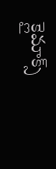క్లైమాక్స్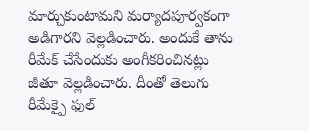మార్చుకుంటామని మర్యాదపూర్వకంగా అడిగారని వెల్లడించారు. అందుకే తాను రీమేక్ చేసేందుకు అంగీకరించినట్లు జీతూ వెల్లడించారు. దీంతో తెలుగు రీమేక్పై ఫుల్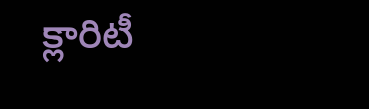క్లారిటీ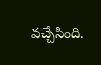వచ్చేసింది.